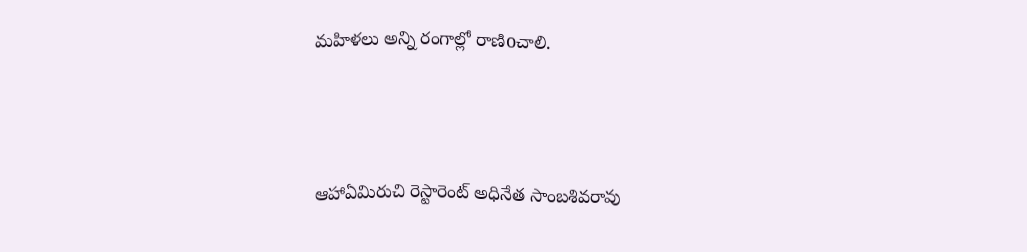మహిళలు అన్ని రంగాల్లో రాణిoచాలి.



ఆహాఏమిరుచి రెస్టారెంట్ అధినేత సాంబశివరావు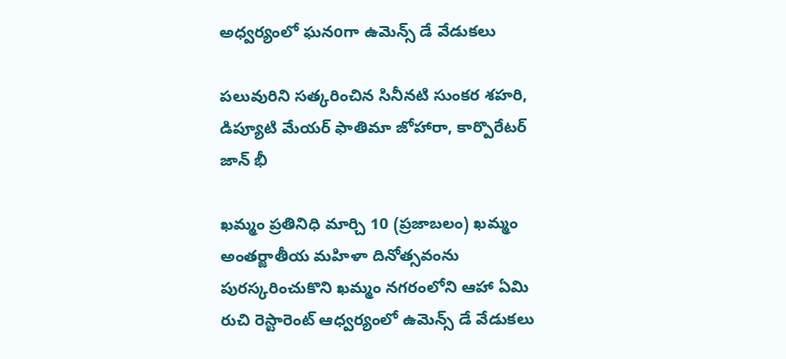అధ్వర్యంలో ఘనoగా ఉమెన్స్ డే వేడుకలు

పలువురిని సత్కరించిన సినీనటి సుంకర శహరి, డిప్యూటి మేయర్ ఫాతిమా జోహారా, కార్పొరేటర్ జాన్ భీ

ఖమ్మం ప్రతినిధి మార్చి 10 (ప్రజాబలం) ఖమ్మం అంతర్జాతీయ మహిళా దినోత్సవంను పురస్కరించుకొని ఖమ్మం నగరంలోని ఆహా ఏమి రుచి రెస్టారెంట్ ఆధ్వర్యంలో ఉమెన్స్ డే వేడుకలు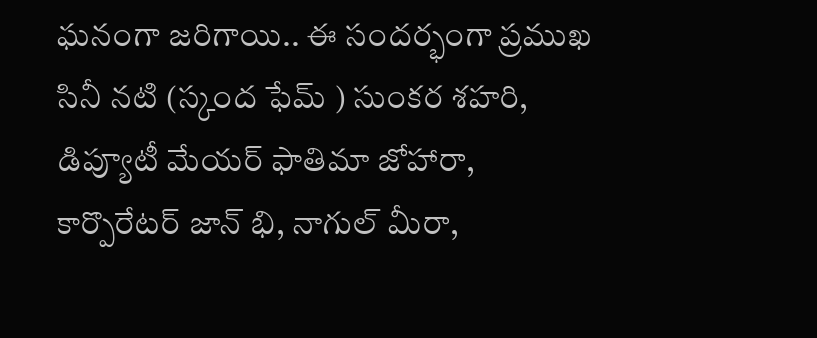ఘనంగా జరిగాయి.. ఈ సందర్భంగా ప్రముఖ సినీ నటి (స్కంద ఫేమ్ ) సుంకర శహరి, డిప్యూటీ మేయర్ ఫాతిమా జోహారా, కార్పొరేటర్ జాన్ భి, నాగుల్ మీరా,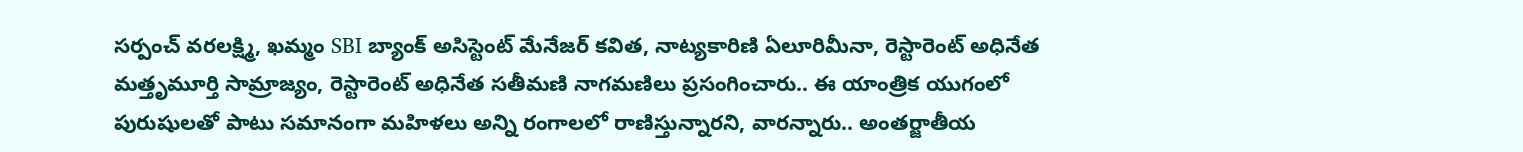సర్పంచ్ వరలక్ష్మి, ఖమ్మం SBI బ్యాంక్ అసిస్టెంట్ మేనేజర్ కవిత, నాట్యకారిణి ఏలూరిమీనా, రెస్టారెంట్ అధినేత మత్తృమూర్తి సామ్రాజ్యం, రెస్టారెంట్ అధినేత సతీమణి నాగమణిలు ప్రసంగించారు.. ఈ యాంత్రిక యుగంలో పురుషులతో పాటు సమానంగా మహిళలు అన్ని రంగాలలో రాణిస్తున్నారని, వారన్నారు.. అంతర్జాతీయ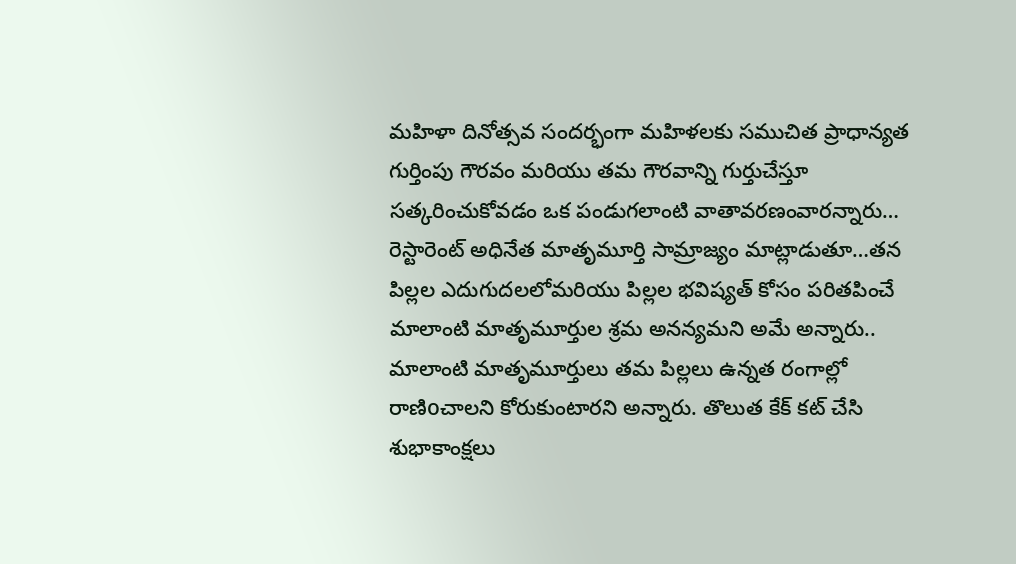మహిళా దినోత్సవ సందర్భంగా మహిళలకు సముచిత ప్రాధాన్యత గుర్తింపు గౌరవం మరియు తమ గౌరవాన్ని గుర్తుచేస్తూ సత్కరించుకోవడం ఒక పండుగలాంటి వాతావరణంవారన్నారు… రెస్టారెంట్ అధినేత మాతృమూర్తి సామ్రాజ్యం మాట్లాడుతూ…తన పిల్లల ఎదుగుదలలోమరియు పిల్లల భవిష్యత్ కోసం పరితపించే మాలాంటి మాతృమూర్తుల శ్రమ అనన్యమని అమే అన్నారు.. మాలాంటి మాతృమూర్తులు తమ పిల్లలు ఉన్నత రంగాల్లో రాణిoచాలని కోరుకుంటారని అన్నారు. తొలుత కేక్ కట్ చేసి శుభాకాంక్షలు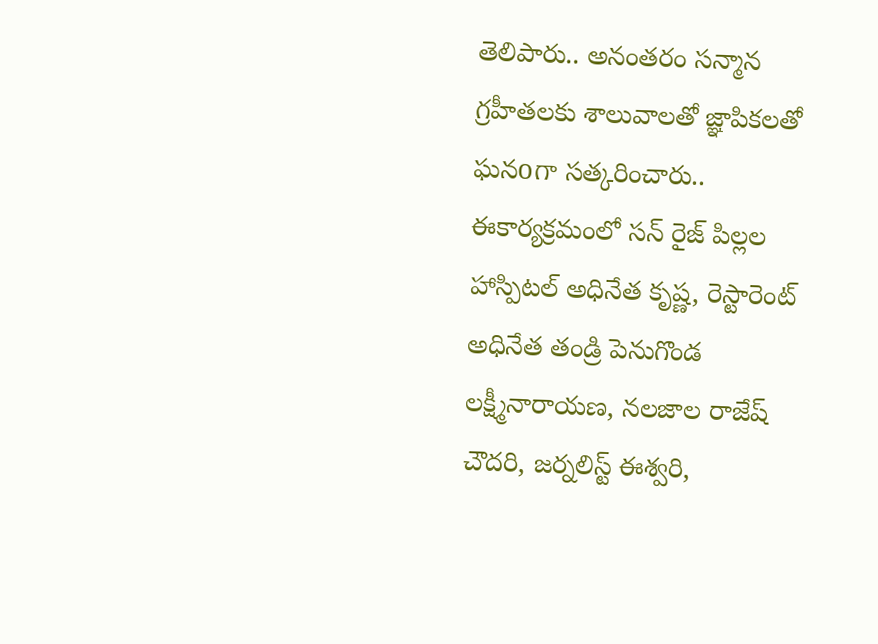తెలిపారు.. అనంతరం సన్మాన గ్రహీతలకు శాలువాలతో జ్ఞాపికలతో ఘనoగా సత్కరించారు.. ఈకార్యక్రమంలో సన్ రైజ్ పిల్లల హాస్పిటల్ అధినేత కృష్ణ, రెస్టారెంట్ అధినేత తండ్రి పెనుగొండ లక్ష్మీనారాయణ, నలజాల రాజేష్ చౌదరి, జర్నలిస్ట్ ఈశ్వరి,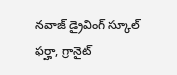నవాజ్ డ్రైవింగ్ స్కూల్ ఫర్హా, గ్రానైట్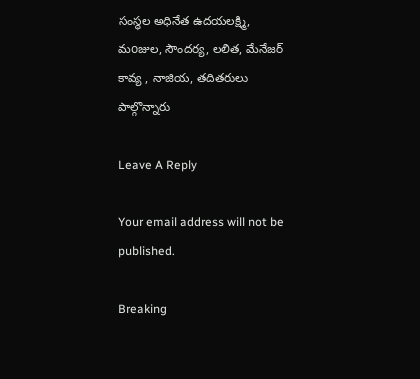సంస్థల అధినేత ఉదయలక్ష్మి, మoజుల, సౌందర్య, లలిత, మేనేజర్ కావ్య , నాజియ, తదితరులు పాల్గొన్నారు

Leave A Reply

Your email address will not be published.

Breaking